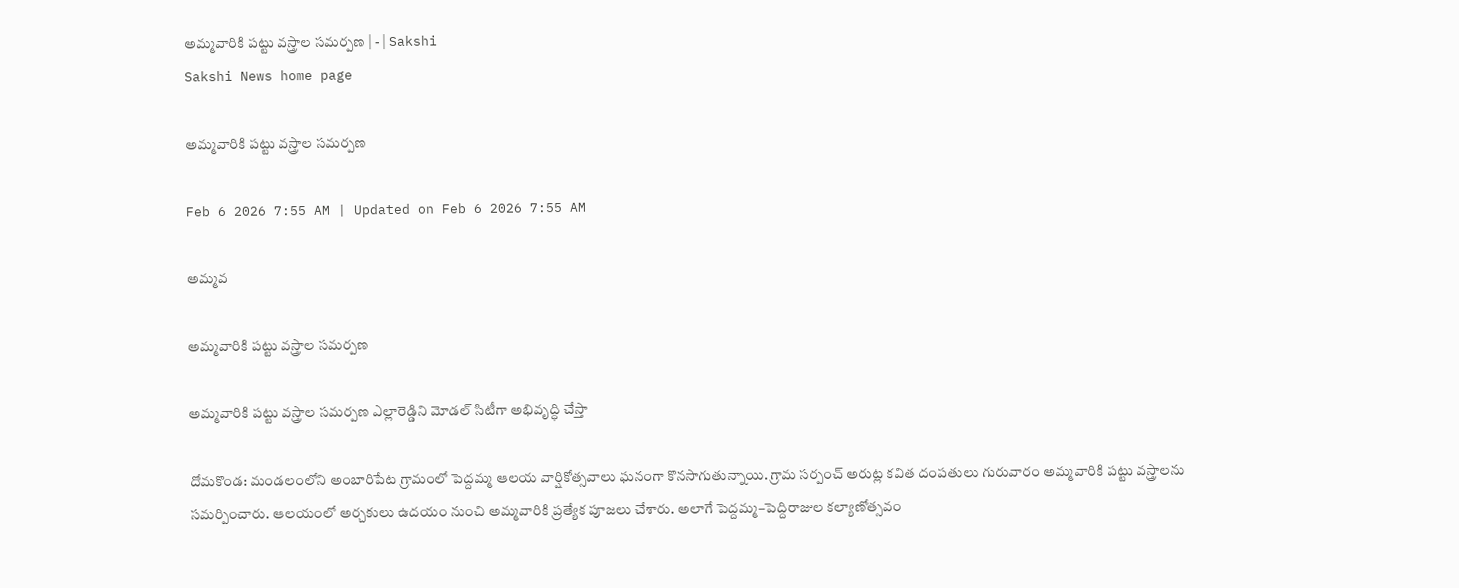అమ్మవారికి పట్టు వస్త్రాల సమర్పణ | - | Sakshi
Sakshi News home page

అమ్మవారికి పట్టు వస్త్రాల సమర్పణ

Feb 6 2026 7:55 AM | Updated on Feb 6 2026 7:55 AM

అమ్మవ

అమ్మవారికి పట్టు వస్త్రాల సమర్పణ

అమ్మవారికి పట్టు వస్త్రాల సమర్పణ ఎల్లారెడ్డిని మోడల్‌ సిటీగా అభివృద్ధి చేస్తా

దోమకొండ: మండలంలోని అంబారిపేట గ్రామంలో పెద్దమ్మ ఆలయ వార్షికోత్సవాలు ఘనంగా కొనసాగుతున్నాయి. గ్రామ సర్పంచ్‌ అరుట్ల కవిత దంపతులు గురువారం అమ్మవారికి పట్టు వస్త్రాలను సమర్పించారు. ఆలయంలో అర్చకులు ఉదయం నుంచి అమ్మవారికి ప్రత్యేక పూజలు చేశారు. అలాగే పెద్దమ్మ–పెద్దిరాజుల కల్యాణోత్సవం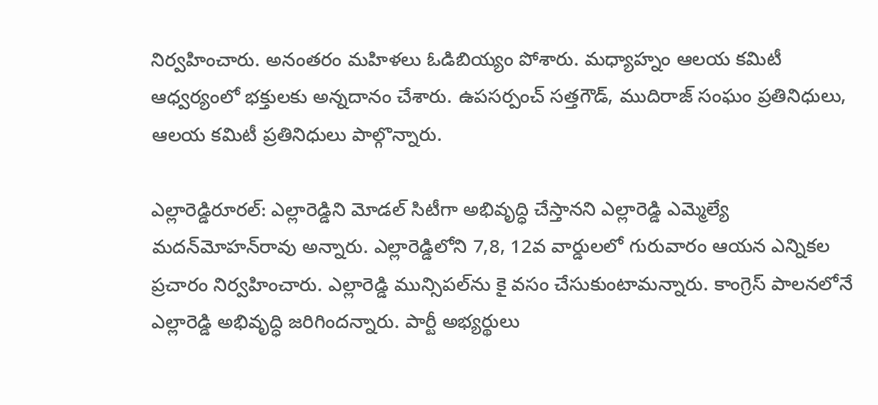నిర్వహించారు. అనంతరం మహిళలు ఓడిబియ్యం పోశారు. మధ్యాహ్నం ఆలయ కమిటీ ఆధ్వర్యంలో భక్తులకు అన్నదానం చేశారు. ఉపసర్పంచ్‌ సత్తగౌడ్‌, ముదిరాజ్‌ సంఘం ప్రతినిధులు, ఆలయ కమిటీ ప్రతినిధులు పాల్గొన్నారు.

ఎల్లారెడ్డిరూరల్‌: ఎల్లారెడ్డిని మోడల్‌ సిటీగా అభివృద్ధి చేస్తానని ఎల్లారెడ్డి ఎమ్మెల్యే మదన్‌మోహన్‌రావు అన్నారు. ఎల్లారెడ్డిలోని 7,8, 12వ వార్డులలో గురువారం ఆయన ఎన్నికల ప్రచారం నిర్వహించారు. ఎల్లారెడ్డి మున్సిపల్‌ను కై వసం చేసుకుంటామన్నారు. కాంగ్రెస్‌ పాలనలోనే ఎల్లారెడ్డి అభివృద్ధి జరిగిందన్నారు. పార్టీ అభ్యర్థులు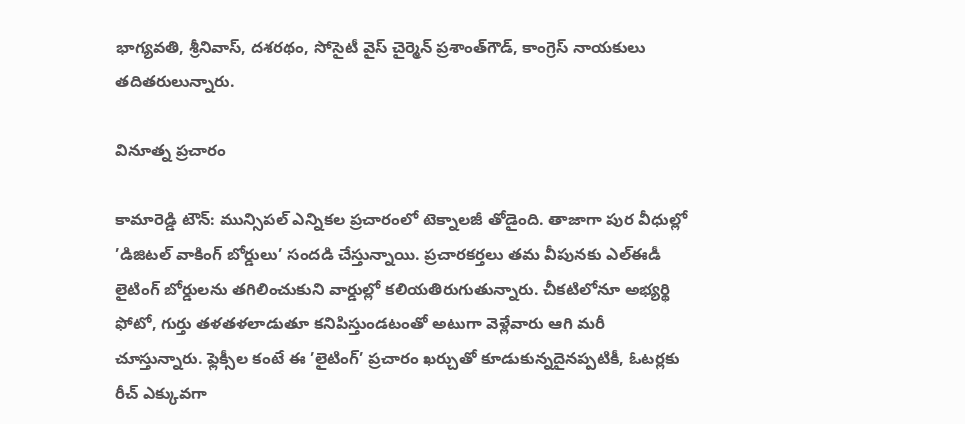భాగ్యవతి, శ్రీనివాస్‌, దశరథం, సోసైటీ వైస్‌ చైర్మెన్‌ ప్రశాంత్‌గౌడ్‌, కాంగ్రెస్‌ నాయకులు తదితరులున్నారు.

వినూత్న ప్రచారం

కామారెడ్డి టౌన్‌: మున్సిపల్‌ ఎన్నికల ప్రచారంలో టెక్నాలజీ తోడైంది. తాజాగా పుర వీధుల్లో ’డిజిటల్‌ వాకింగ్‌ బోర్డులు’ సందడి చేస్తున్నాయి. ప్రచారకర్తలు తమ వీపునకు ఎల్‌ఈడీ లైటింగ్‌ బోర్డులను తగిలించుకుని వార్డుల్లో కలియతిరుగుతున్నారు. చీకటిలోనూ అభ్యర్థి ఫోటో, గుర్తు తళతళలాడుతూ కనిపిస్తుండటంతో అటుగా వెళ్లేవారు ఆగి మరీ చూస్తున్నారు. ఫ్లెక్సీల కంటే ఈ ’లైటింగ్‌’ ప్రచారం ఖర్చుతో కూడుకున్నదైనప్పటికీ, ఓటర్లకు రీచ్‌ ఎక్కువగా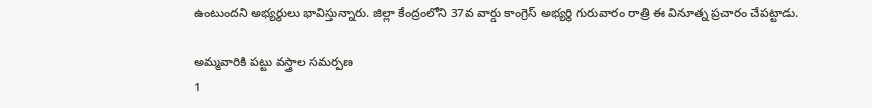ఉంటుందని అభ్యర్థులు భావిస్తున్నారు. జిల్లా కేంద్రంలోని 37వ వార్డు కాంగ్రెస్‌ అభ్యర్థి గురువారం రాత్రి ఈ వినూత్న ప్రచారం చేపట్టాడు.

అమ్మవారికి పట్టు వస్త్రాల సమర్పణ
1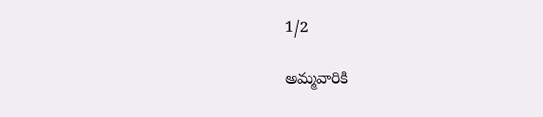1/2

అమ్మవారికి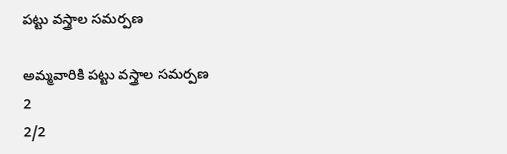పట్టు వస్త్రాల సమర్పణ

అమ్మవారికి పట్టు వస్త్రాల సమర్పణ
2
2/2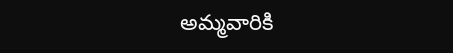అమ్మవారికి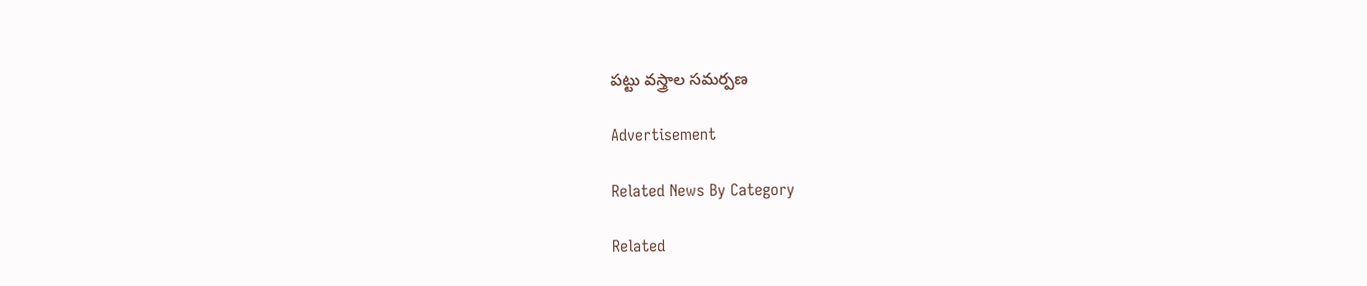పట్టు వస్త్రాల సమర్పణ

Advertisement

Related News By Category

Related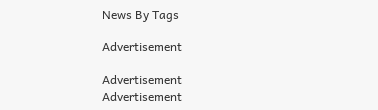News By Tags

Advertisement

Advertisement
Advertisement